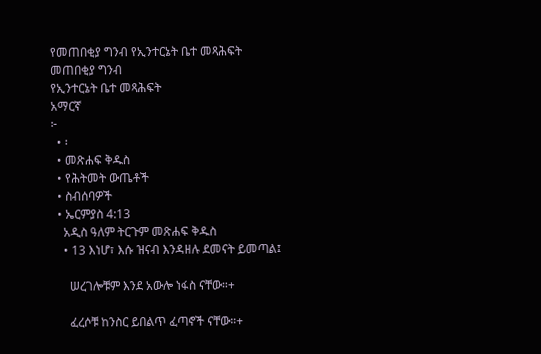የመጠበቂያ ግንብ የኢንተርኔት ቤተ መጻሕፍት
መጠበቂያ ግንብ
የኢንተርኔት ቤተ መጻሕፍት
አማርኛ
፦
  • ፡
  • መጽሐፍ ቅዱስ
  • የሕትመት ውጤቶች
  • ስብሰባዎች
  • ኤርምያስ 4:13
    አዲስ ዓለም ትርጉም መጽሐፍ ቅዱስ
    • 13 እነሆ፣ እሱ ዝናብ እንዳዘሉ ደመናት ይመጣል፤

      ሠረገሎቹም እንደ አውሎ ነፋስ ናቸው።+

      ፈረሶቹ ከንስር ይበልጥ ፈጣኖች ናቸው።+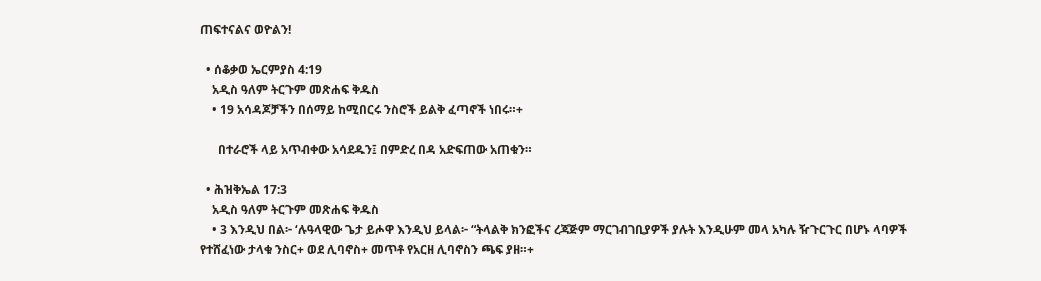ጠፍተናልና ወዮልን!

  • ሰቆቃወ ኤርምያስ 4:19
    አዲስ ዓለም ትርጉም መጽሐፍ ቅዱስ
    • 19 አሳዳጆቻችን በሰማይ ከሚበርሩ ንስሮች ይልቅ ፈጣኖች ነበሩ።+

      በተራሮች ላይ አጥብቀው አሳደዱን፤ በምድረ በዳ አድፍጠው አጠቁን።

  • ሕዝቅኤል 17:3
    አዲስ ዓለም ትርጉም መጽሐፍ ቅዱስ
    • 3 እንዲህ በል፦ ‘ሉዓላዊው ጌታ ይሖዋ እንዲህ ይላል፦ “ትላልቅ ክንፎችና ረጃጅም ማርገብገቢያዎች ያሉት እንዲሁም መላ አካሉ ዥጉርጉር በሆኑ ላባዎች የተሸፈነው ታላቁ ንስር+ ወደ ሊባኖስ+ መጥቶ የአርዘ ሊባኖስን ጫፍ ያዘ።+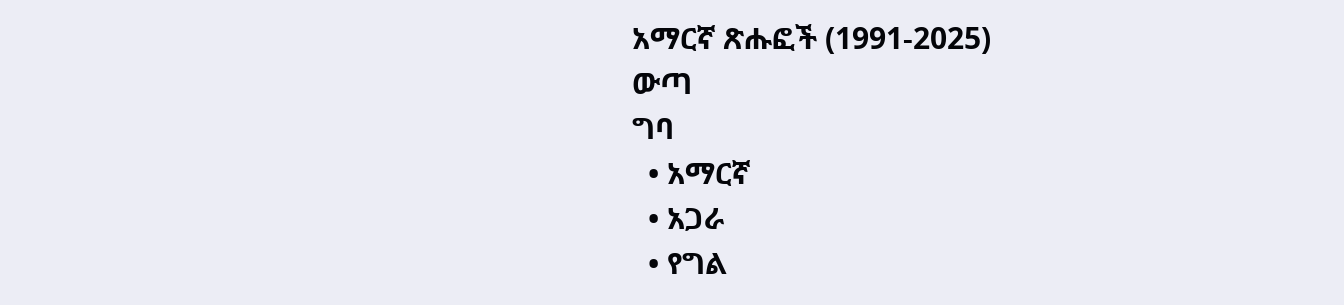አማርኛ ጽሑፎች (1991-2025)
ውጣ
ግባ
  • አማርኛ
  • አጋራ
  • የግል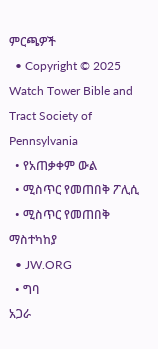ምርጫዎች
  • Copyright © 2025 Watch Tower Bible and Tract Society of Pennsylvania
  • የአጠቃቀም ውል
  • ሚስጥር የመጠበቅ ፖሊሲ
  • ሚስጥር የመጠበቅ ማስተካከያ
  • JW.ORG
  • ግባ
አጋራ